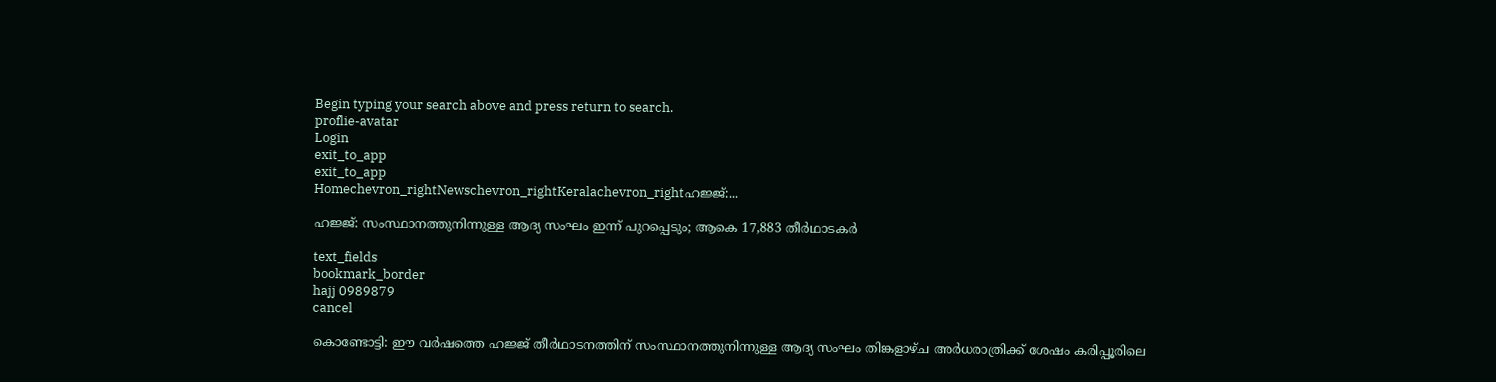Begin typing your search above and press return to search.
proflie-avatar
Login
exit_to_app
exit_to_app
Homechevron_rightNewschevron_rightKeralachevron_rightഹജ്ജ്:...

ഹജ്ജ്: സംസ്ഥാനത്തുനിന്നുള്ള ആദ്യ സംഘം ഇന്ന് പുറപ്പെടും; ആകെ 17,883 തീര്‍ഥാടകര്‍

text_fields
bookmark_border
hajj 0989879
cancel

കൊണ്ടോട്ടി: ഈ വര്‍ഷത്തെ ഹജ്ജ് തീര്‍ഥാടനത്തിന് സംസ്ഥാനത്തുനിന്നുള്ള ആദ്യ സംഘം തിങ്കളാഴ്ച അര്‍ധരാത്രിക്ക് ശേഷം കരിപ്പൂരിലെ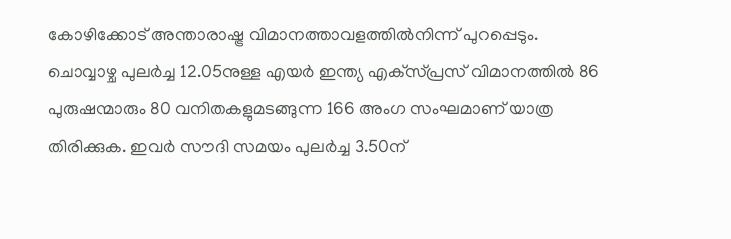കോഴിക്കോട് അന്താരാഷ്ട്ര വിമാനത്താവളത്തില്‍നിന്ന് പുറപ്പെടും. ചൊവ്വാഴ്ച പുലര്‍ച്ച 12.05നുള്ള എയര്‍ ഇന്ത്യ എക്‌സ്പ്രസ് വിമാനത്തില്‍ 86 പുരുഷന്മാരും 80 വനിതകളുമടങ്ങുന്ന 166 അംഗ സംഘമാണ് യാത്ര തിരിക്കുക. ഇവര്‍ സൗദി സമയം പുലര്‍ച്ച 3.50ന്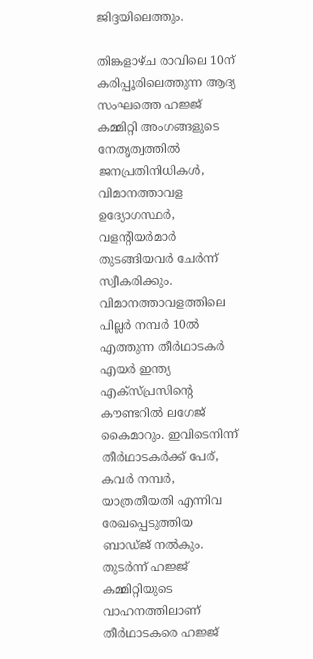ജിദ്ദയിലെത്തും.

തിങ്കളാഴ്ച രാവിലെ 10ന് കരിപ്പൂരിലെത്തുന്ന ആദ്യ സംഘത്തെ ഹജ്ജ് കമ്മിറ്റി അംഗങ്ങളുടെ നേതൃത്വത്തില്‍ ജനപ്രതിനിധികള്‍, വിമാനത്താവള ഉദ്യോഗസ്ഥര്‍, വളന്റിയര്‍മാര്‍ തുടങ്ങിയവര്‍ ചേര്‍ന്ന് സ്വീകരിക്കും. വിമാനത്താവളത്തിലെ പില്ലര്‍ നമ്പര്‍ 10ല്‍ എത്തുന്ന തീര്‍ഥാടകര്‍ എയര്‍ ഇന്ത്യ എക്സ്പ്രസിന്റെ കൗണ്ടറില്‍ ലഗേജ് കൈമാറും. ഇവിടെനിന്ന് തീര്‍ഥാടകര്‍ക്ക് പേര്, കവര്‍ നമ്പര്‍, യാത്രതീയതി എന്നിവ രേഖപ്പെടുത്തിയ ബാഡ്ജ് നല്‍കും. തുടര്‍ന്ന് ഹജ്ജ് കമ്മിറ്റിയുടെ വാഹനത്തിലാണ് തീര്‍ഥാടകരെ ഹജ്ജ്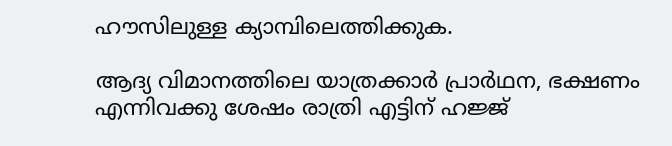ഹൗസിലുള്ള ക്യാമ്പിലെത്തിക്കുക.

ആദ്യ വിമാനത്തിലെ യാത്രക്കാര്‍ പ്രാർഥന, ഭക്ഷണം എന്നിവക്കു ശേഷം രാത്രി എട്ടിന് ഹജ്ജ്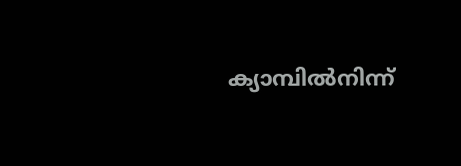ക്യാമ്പില്‍നിന്ന്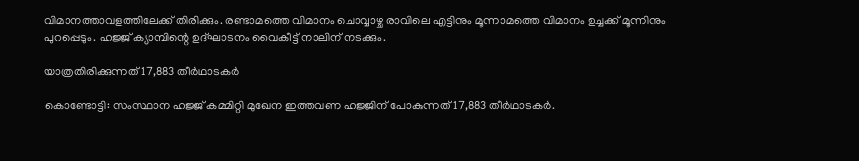വിമാനത്താവളത്തിലേക്ക് തിരിക്കും. രണ്ടാമത്തെ വിമാനം ചൊവ്വാഴ്ച രാവിലെ എട്ടിനും മൂന്നാമത്തെ വിമാനം ഉച്ചക്ക് മൂന്നിനും പുറപ്പെടും. ഹജ്ജ് ക്യാമ്പിന്റെ ഉദ്ഘാടനം വൈകീട്ട് നാലിന് നടക്കും.

യാത്രതിരിക്കുന്നത് 17,883 തീര്‍ഥാടകര്‍

കൊണ്ടോട്ടി: സംസ്ഥാന ഹജ്ജ് കമ്മിറ്റി മുഖേന ഇത്തവണ ഹജ്ജിന് പോകുന്നത് 17,883 തീര്‍ഥാടകര്‍.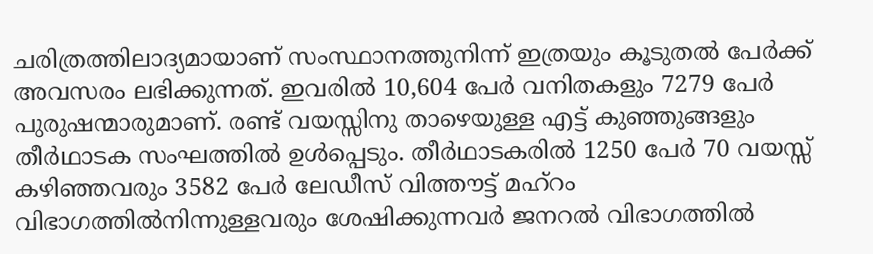ചരിത്രത്തിലാദ്യമായാണ് സംസ്ഥാനത്തുനിന്ന് ഇത്രയും കൂടുതല്‍ പേര്‍ക്ക് അവസരം ലഭിക്കുന്നത്. ഇവരില്‍ 10,604 പേര്‍ വനിതകളും 7279 പേര്‍ പുരുഷന്മാരുമാണ്. രണ്ട് വയസ്സിനു താഴെയുള്ള എട്ട് കുഞ്ഞുങ്ങളും തീര്‍ഥാടക സംഘത്തില്‍ ഉള്‍പ്പെടും. തീർഥാടകരില്‍ 1250 പേര്‍ 70 വയസ്സ് കഴിഞ്ഞവരും 3582 പേര്‍ ലേഡീസ് വിത്തൗട്ട് മഹ്റം വിഭാഗത്തില്‍നിന്നുള്ളവരും ശേഷിക്കുന്നവര്‍ ജനറല്‍ വിഭാഗത്തില്‍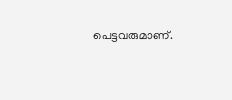പെട്ടവരുമാണ്.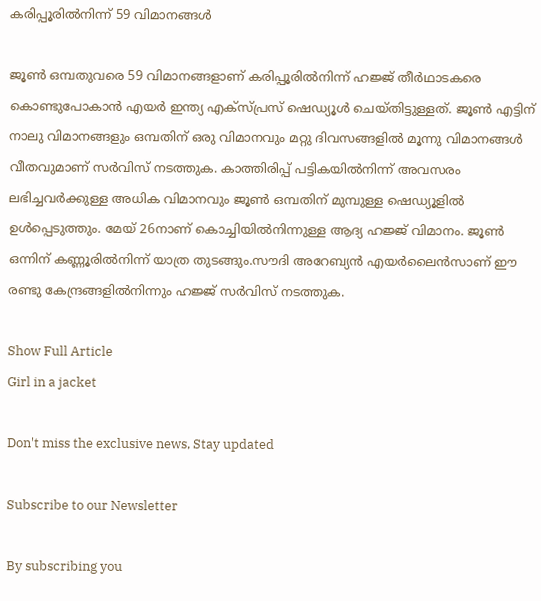കരിപ്പൂരില്‍നിന്ന് 59 വിമാനങ്ങൾ

ജൂണ്‍ ഒമ്പതുവരെ 59 വിമാനങ്ങളാണ് കരിപ്പൂരില്‍നിന്ന് ഹജ്ജ് തീര്‍ഥാടകരെ കൊണ്ടുപോകാന്‍ എയര്‍ ഇന്ത്യ എക്‌സ്പ്രസ് ഷെഡ്യൂള്‍ ചെയ്തിട്ടുള്ളത്. ജൂണ്‍ എട്ടിന് നാലു വിമാനങ്ങളും ഒമ്പതിന് ഒരു വിമാനവും മറ്റു ദിവസങ്ങളില്‍ മൂന്നു വിമാനങ്ങള്‍ വീതവുമാണ് സർവിസ് നടത്തുക. കാത്തിരിപ്പ് പട്ടികയില്‍നിന്ന് അവസരം ലഭിച്ചവര്‍ക്കുള്ള അധിക വിമാനവും ജൂണ്‍ ഒമ്പതിന് മുമ്പുള്ള ഷെഡ്യൂളില്‍ ഉള്‍പ്പെടുത്തും. മേയ് 26നാണ് കൊച്ചിയില്‍നിന്നുള്ള ആദ്യ ഹജ്ജ് വിമാനം. ജൂണ്‍ ഒന്നിന് കണ്ണൂരില്‍നിന്ന് യാത്ര തുടങ്ങും.സൗദി അറേബ്യന്‍ എയര്‍ലൈന്‍സാണ് ഈ രണ്ടു കേന്ദ്രങ്ങളില്‍നിന്നും ഹജ്ജ് സർവിസ് നടത്തുക.

Show Full Article
Girl in a jacket

Don't miss the exclusive news, Stay updated

Subscribe to our Newsletter

By subscribing you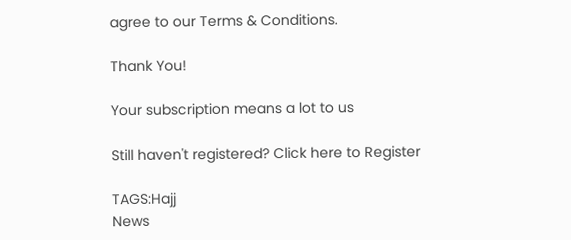agree to our Terms & Conditions.

Thank You!

Your subscription means a lot to us

Still haven't registered? Click here to Register

TAGS:Hajj
News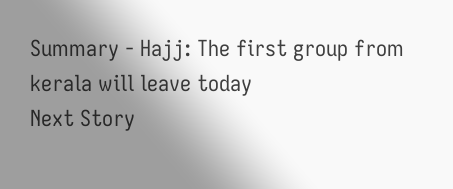Summary - Hajj: The first group from kerala will leave today
Next Story